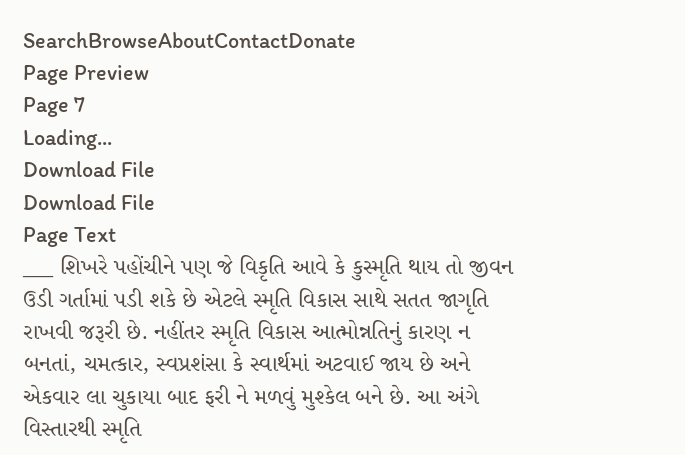SearchBrowseAboutContactDonate
Page Preview
Page 7
Loading...
Download File
Download File
Page Text
___ શિખરે પહોંચીને પણ જે વિકૃતિ આવે કે કુસ્મૃતિ થાય તો જીવન ઉડી ગર્તામાં પડી શકે છે એટલે સ્મૃતિ વિકાસ સાથે સતત જાગૃતિ રાખવી જરૂરી છે. નહીંતર સ્મૃતિ વિકાસ આત્મોન્નતિનું કારણ ન બનતાં, ચમત્કાર, સ્વપ્રશંસા કે સ્વાર્થમાં અટવાઈ જાય છે અને એકવાર લા ચુકાયા બાદ ફરી ને મળવું મુશ્કેલ બને છે. આ અંગે વિસ્તારથી સ્મૃતિ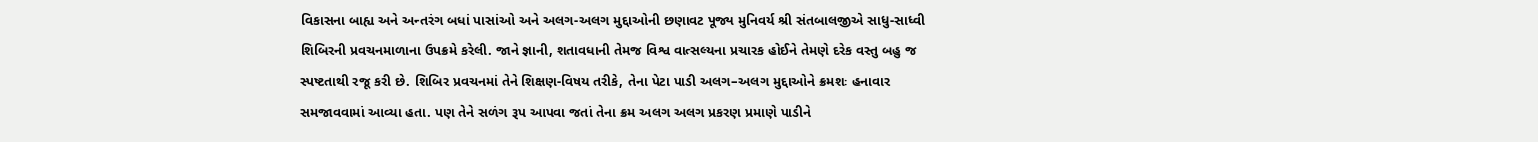વિકાસના બાહ્ય અને અન્તરંગ બધાં પાસાંઓ અને અલગ-અલગ મુદ્દાઓની છણાવટ પૂજ્ય મુનિવર્ય શ્રી સંતબાલજીએ સાધુ-સાધ્વી શિબિરની પ્રવચનમાળાના ઉપક્રમે કરેલી. જાને જ્ઞાની, શતાવધાની તેમજ વિશ્વ વાત્સલ્યના પ્રચારક હોઈને તેમણે દરેક વસ્તુ બહુ જ સ્પષ્ટતાથી રજૂ કરી છે. શિબિર પ્રવચનમાં તેને શિક્ષણ-વિષય તરીકે, તેના પેટા પાડી અલગ–અલગ મુદ્દાઓને ક્રમશઃ હનાવાર સમજાવવામાં આવ્યા હતા. પણ તેને સળંગ રૂપ આપવા જતાં તેના ક્રમ અલગ અલગ પ્રકરણ પ્રમાણે પાડીને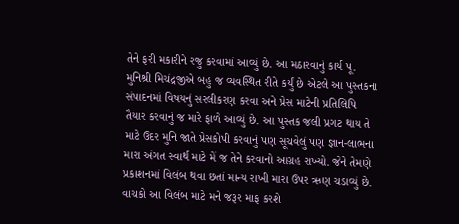તેને ફરી મકારીને રજુ કરવામાં આવ્યું છે. આ મઠારવાનું કાર્ય પૂ. મુનિશ્રી મિચંદ્રજીએ બહુ જ વ્યવસ્થિત રીતે કર્યું છે એટલે આ પુસ્તકના સંપાદનમાં વિષયનું સરલીકરણ કરવા અને પ્રેસ માટેની પ્રતિલિપિ તૈયાર કરવાનું જ મારે ફાળે આવ્યું છે. આ પુસ્તક જલી પ્રગટ થાય તે માટે ઉદર મુનિ જાતે પ્રેસકોપી કરવાનું પણ સૂચવેલું પણ જ્ઞાન-લાભના મારા અંગત સ્વાર્થ માટે મેં જ તેને કરવાનો આગ્રહ રાખ્યો. જેને તેમણે પ્રકાશનમાં વિલંબ થવા છતાં માન્ય રાખી મારા ઉપર ઋણ ચડાવ્યું છે. વાચકો આ વિલંબ માટે મને જરૂર માફ કરશે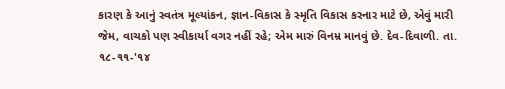કારણ કે આનું સ્વતંત્ર મૂલ્યાંકન, જ્ઞાન-વિકાસ કે સ્મૃતિ વિકાસ કરનાર માટે છે, એવું મારી જેમ, વાચકો પણ સ્વીકાર્યા વગર નહીં રહે; એમ મારું વિનમ્ર માનવું છે. દેવ-દિવાળી. તા. ૧૮-૧૧-'૧૪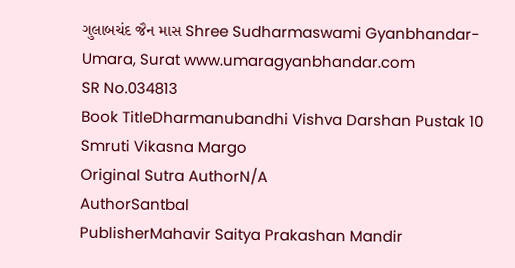ગુલાબચંદ જૈન માસ Shree Sudharmaswami Gyanbhandar-Umara, Surat www.umaragyanbhandar.com
SR No.034813
Book TitleDharmanubandhi Vishva Darshan Pustak 10 Smruti Vikasna Margo
Original Sutra AuthorN/A
AuthorSantbal
PublisherMahavir Saitya Prakashan Mandir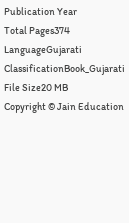Publication Year
Total Pages374
LanguageGujarati
ClassificationBook_Gujarati
File Size20 MB
Copyright © Jain Education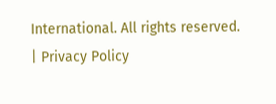International. All rights reserved. | Privacy Policy